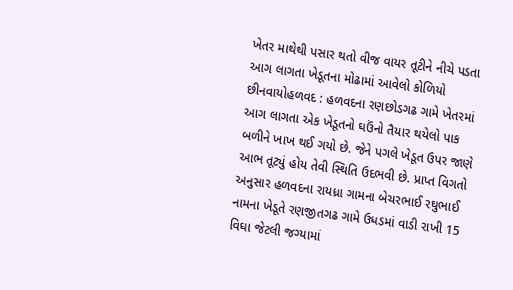ખેતર માથેથી પસાર થતો વીજ વાયર તૂટીને નીચે પડતા આગ લાગતા ખેડૂતના મોઢામાં આવેલો કોળિયો છીનવાયોહળવદ : હળવદના રણછોડગઢ ગામે ખેતરમાં આગ લાગતા એક ખેડૂતનો ઘઉંનો તૈયાર થયેલો પાક બળીને ખાખ થઈ ગયો છે. જેને પગલે ખેડૂત ઉપર જાણે આભ તૂટ્યું હોય તેવી સ્થિતિ ઉદભવી છે. પ્રાપ્ત વિગતો અનુસાર હળવદના રાયધ્રા ગામના બેચરભાઈ રઘુભાઈ નામના ખેડૂતે રણજીતગઢ ગામે ઉધડમાં વાડી રાખી 15 વિઘા જેટલી જગ્યામાં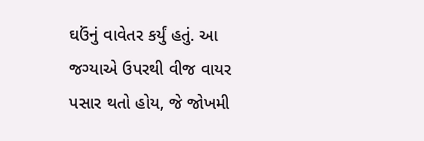ઘઉંનું વાવેતર કર્યું હતું. આ જગ્યાએ ઉપરથી વીજ વાયર પસાર થતો હોય, જે જોખમી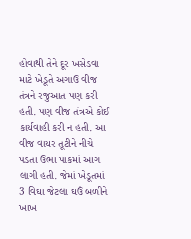હોવાથી તેને દૂર ખસેડવા માટે ખેડૂતે અગાઉ વીજ તંત્રને રજુઆત પણ કરી હતી. પણ વીજ તંત્રએ કોઈ કાર્યવાહી કરી ન હતી. આ વીજ વાયર તૂટીને નીચે પડતા ઉભા પાકમાં આગ લાગી હતી. જેમાં ખેડૂતમાં 3 વિઘા જેટલા ઘઉં બળીને ખાખ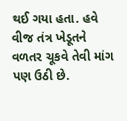થઈ ગયા હતા. હવે વીજ તંત્ર ખેડૂતને વળતર ચૂકવે તેવી માંગ પણ ઉઠી છે.